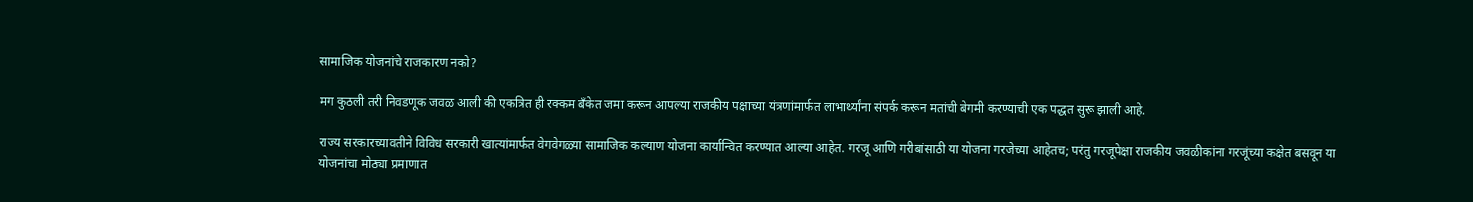सामाजिक योजनांचे राजकारण नको?

मग कुठली तरी निवडणूक जवळ आली की एकत्रित ही रक्कम बँकेत जमा करून आपल्या राजकीय पक्षाच्या यंत्रणांमार्फत लाभार्थ्यांना संपर्क करून मतांची बेगमी करण्याची एक पद्धत सुरू झाली आहे.

राज्य सरकारच्यावतीने विविध सरकारी खात्यांमार्फत वेगवेगळ्या सामाजिक कल्याण योजना कार्यान्वित करण्यात आल्या आहेत. गरजू आणि गरीबांसाठी या योजना गरजेच्या आहेतच; परंतु गरजूपेक्षा राजकीय जवळीकांना गरजूंच्या कक्षेत बसवून या योजनांचा मोठ्या प्रमाणात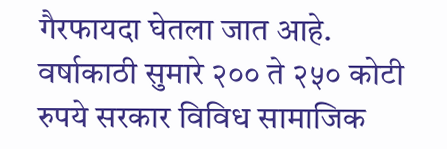गैरफायदा घेतला जात आहे. वर्षाकाठी सुमारे २०० ते २५० कोटी रुपये सरकार विविध सामाजिक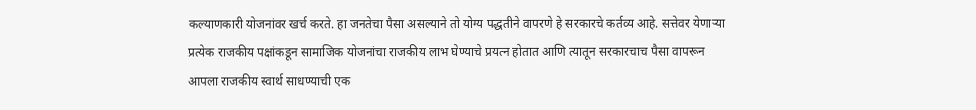कल्याणकारी योजनांवर खर्च करते. हा जनतेचा पैसा असल्याने तो योग्य पद्धतीने वापरणे हे सरकारचे कर्तव्य आहे. सत्तेवर येणाऱ्या प्रत्येक राजकीय पक्षांकडून सामाजिक योजनांचा राजकीय लाभ घेण्याचे प्रयत्न होतात आणि त्यातून सरकारचाच पैसा वापरून आपला राजकीय स्वार्थ साधण्याची एक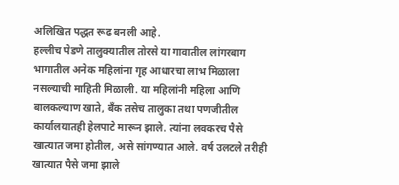अलिखित पद्धत रूढ बनली आहे.
हल्लीच पेडणे तालुक्यातील तोरसे या गावातील लांगरबाग भागातील अनेक महिलांना गृह आधारचा लाभ मिळाला नसल्याची माहिती मिळाली. या महिलांनी महिला आणि बालकल्याण खाते, बँक तसेच तालुका तथा पणजीतील कार्यालयातही हेलपाटे मारून झाले. त्यांना लवकरच पैसे खात्यात जमा होतील, असे सांगण्यात आले. वर्ष उलटले तरीही खात्यात पैसे जमा झाले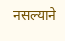नसल्याने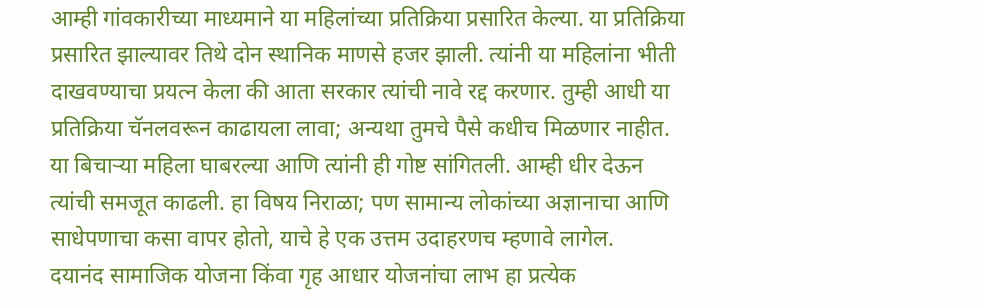आम्ही गांवकारीच्या माध्यमाने या महिलांच्या प्रतिक्रिया प्रसारित केल्या. या प्रतिक्रिया प्रसारित झाल्यावर तिथे दोन स्थानिक माणसे हजर झाली. त्यांनी या महिलांना भीती दाखवण्याचा प्रयत्न केला की आता सरकार त्यांची नावे रद्द करणार. तुम्ही आधी या प्रतिक्रिया चॅनलवरून काढायला लावा; अन्यथा तुमचे पैसे कधीच मिळणार नाहीत. या बिचाऱ्या महिला घाबरल्या आणि त्यांनी ही गोष्ट सांगितली. आम्ही धीर देऊन त्यांची समजूत काढली. हा विषय निराळा; पण सामान्य लोकांच्या अज्ञानाचा आणि साधेपणाचा कसा वापर होतो, याचे हे एक उत्तम उदाहरणच म्हणावे लागेल.
दयानंद सामाजिक योजना किंवा गृह आधार योजनांचा लाभ हा प्रत्येक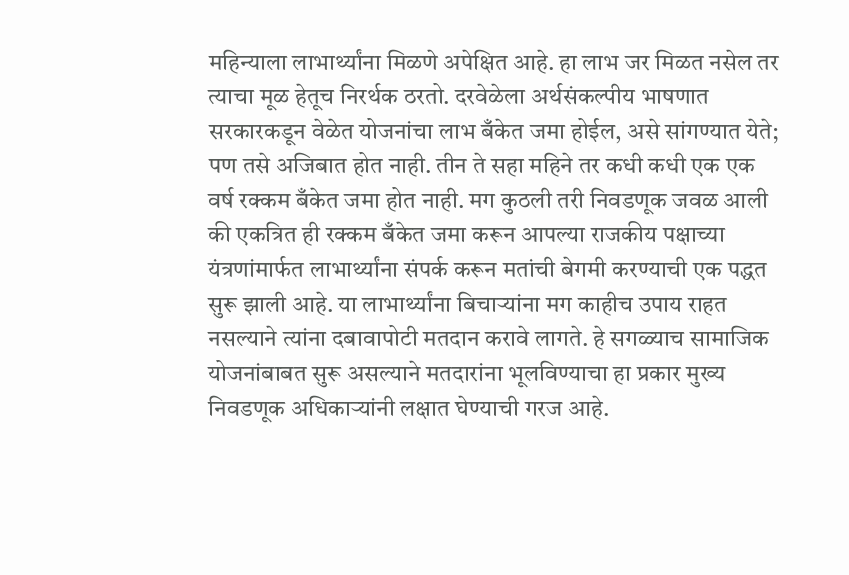महिन्याला लाभार्थ्यांना मिळणे अपेक्षित आहे. हा लाभ जर मिळत नसेल तर त्याचा मूळ हेतूच निरर्थक ठरतो. दरवेळेला अर्थसंकल्पीय भाषणात सरकारकडून वेळेत योजनांचा लाभ बँकेत जमा होईल, असे सांगण्यात येते; पण तसे अजिबात होत नाही. तीन ते सहा महिने तर कधी कधी एक एक वर्ष रक्कम बँकेत जमा होत नाही. मग कुठली तरी निवडणूक जवळ आली की एकत्रित ही रक्कम बँकेत जमा करून आपल्या राजकीय पक्षाच्या यंत्रणांमार्फत लाभार्थ्यांना संपर्क करून मतांची बेगमी करण्याची एक पद्धत सुरू झाली आहे. या लाभार्थ्यांना बिचाऱ्यांना मग काहीच उपाय राहत नसल्याने त्यांना दबावापोटी मतदान करावे लागते. हे सगळ्याच सामाजिक योजनांबाबत सुरू असल्याने मतदारांना भूलविण्याचा हा प्रकार मुख्य निवडणूक अधिकाऱ्यांनी लक्षात घेण्याची गरज आहे.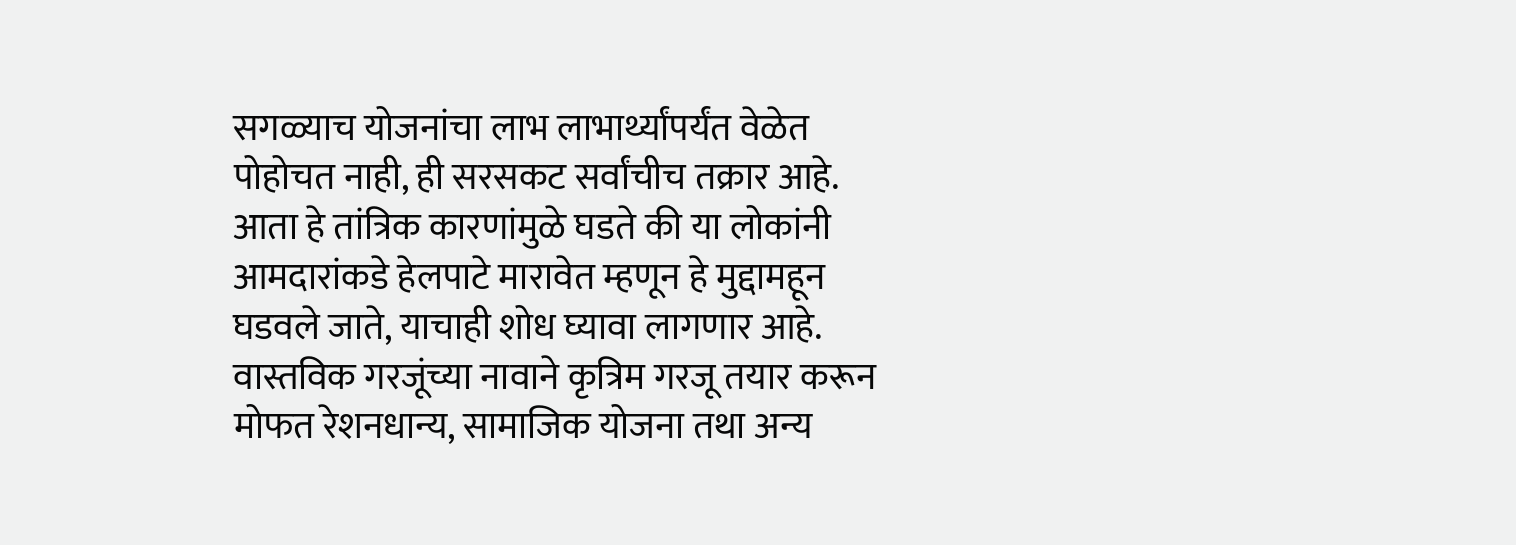सगळ्याच योजनांचा लाभ लाभार्थ्यांपर्यंत वेळेत पोहोचत नाही, ही सरसकट सर्वांचीच तक्रार आहे. आता हे तांत्रिक कारणांमुळे घडते की या लोकांनी आमदारांकडे हेलपाटे मारावेत म्हणून हे मुद्दामहून घडवले जाते, याचाही शोध घ्यावा लागणार आहे.
वास्तविक गरजूंच्या नावाने कृत्रिम गरजू तयार करून मोफत रेशनधान्य, सामाजिक योजना तथा अन्य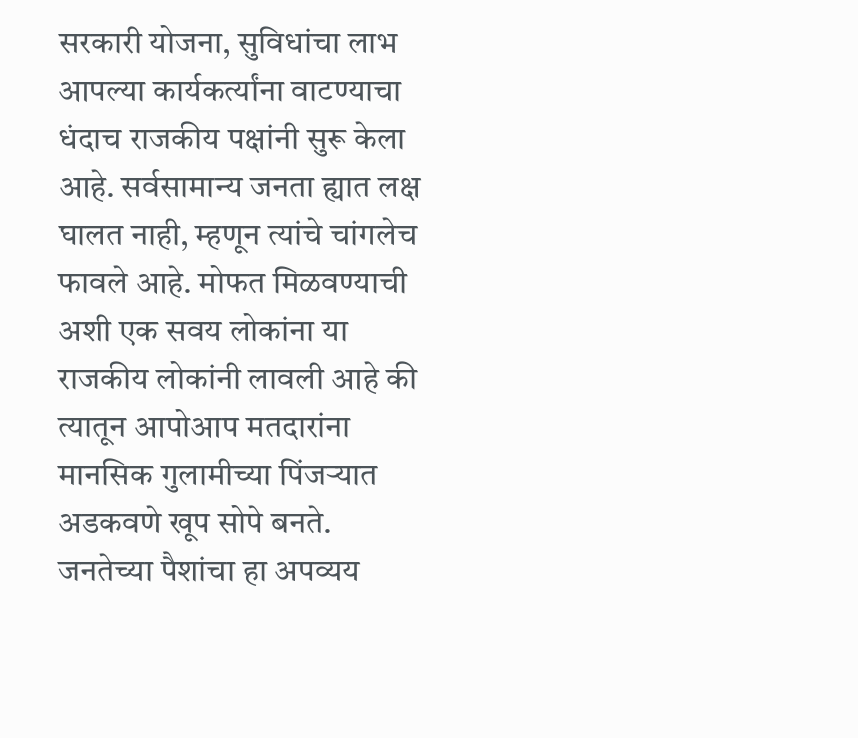सरकारी योजना, सुविधांचा लाभ आपल्या कार्यकर्त्यांना वाटण्याचा धंदाच राजकीय पक्षांनी सुरू केला आहे. सर्वसामान्य जनता ह्यात लक्ष घालत नाही, म्हणून त्यांचे चांगलेच फावले आहे. मोफत मिळवण्याची अशी एक सवय लोकांना या राजकीय लोकांनी लावली आहे की त्यातून आपोआप मतदारांना मानसिक गुलामीच्या पिंजऱ्यात अडकवणे खूप सोपे बनते. जनतेच्या पैशांचा हा अपव्यय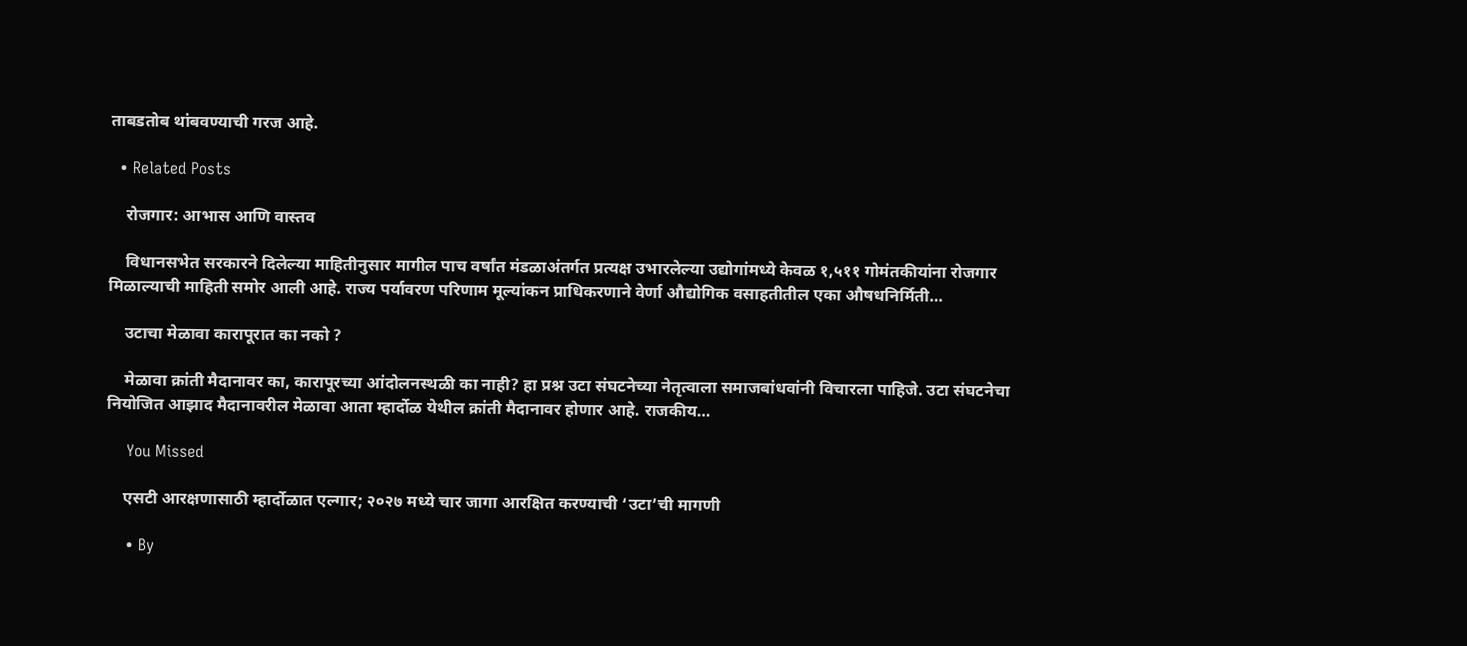ताबडतोब थांबवण्याची गरज आहे.

  • Related Posts

    रोजगार: आभास आणि वास्तव

    विधानसभेत सरकारने दिलेल्या माहितीनुसार मागील पाच वर्षांत मंडळाअंतर्गत प्रत्यक्ष उभारलेल्या उद्योगांमध्ये केवळ १,५११ गोमंतकीयांना रोजगार मिळाल्याची माहिती समोर आली आहे. राज्य पर्यावरण परिणाम मूल्यांकन प्राधिकरणाने वेर्णा औद्योगिक वसाहतीतील एका औषधनिर्मिती…

    उटाचा मेळावा कारापूरात का नको ?

    मेळावा क्रांती मैदानावर का, कारापूरच्या आंदोलनस्थळी का नाही? हा प्रश्न उटा संघटनेच्या नेतृत्वाला समाजबांधवांनी विचारला पाहिजे. उटा संघटनेचा नियोजित आझाद मैदानावरील मेळावा आता म्हार्दोळ येथील क्रांती मैदानावर होणार आहे. राजकीय…

    You Missed

    एसटी आरक्षणासाठी म्हार्दोळात एल्गार; २०२७ मध्ये चार जागा आरक्षित करण्याची ‘उटा’ची मागणी

    • By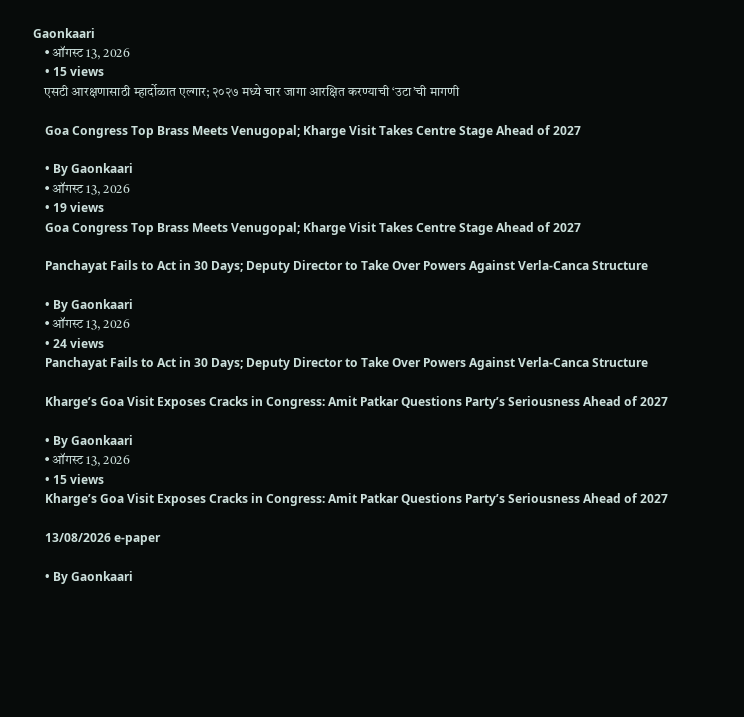Gaonkaari
    • ऑगस्ट 13, 2026
    • 15 views
    एसटी आरक्षणासाठी म्हार्दोळात एल्गार; २०२७ मध्ये चार जागा आरक्षित करण्याची ‘उटा’ची मागणी

    Goa Congress Top Brass Meets Venugopal; Kharge Visit Takes Centre Stage Ahead of 2027

    • By Gaonkaari
    • ऑगस्ट 13, 2026
    • 19 views
    Goa Congress Top Brass Meets Venugopal; Kharge Visit Takes Centre Stage Ahead of 2027

    Panchayat Fails to Act in 30 Days; Deputy Director to Take Over Powers Against Verla-Canca Structure

    • By Gaonkaari
    • ऑगस्ट 13, 2026
    • 24 views
    Panchayat Fails to Act in 30 Days; Deputy Director to Take Over Powers Against Verla-Canca Structure

    Kharge’s Goa Visit Exposes Cracks in Congress: Amit Patkar Questions Party’s Seriousness Ahead of 2027

    • By Gaonkaari
    • ऑगस्ट 13, 2026
    • 15 views
    Kharge’s Goa Visit Exposes Cracks in Congress: Amit Patkar Questions Party’s Seriousness Ahead of 2027

    13/08/2026 e-paper

    • By Gaonkaari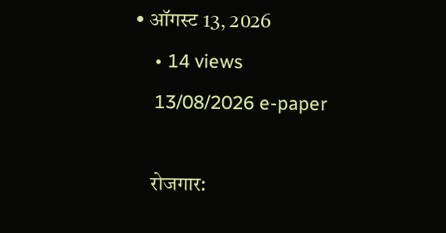• ऑगस्ट 13, 2026
    • 14 views
    13/08/2026 e-paper

    रोजगार: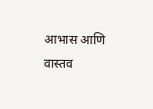आभास आणि वास्तव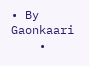• By Gaonkaari
    •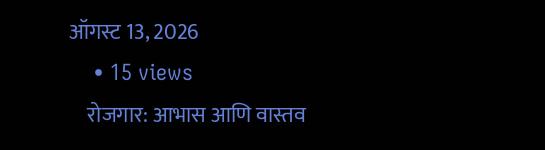ऑगस्ट 13, 2026
    • 15 views
    रोजगार: आभास आणि वास्तव